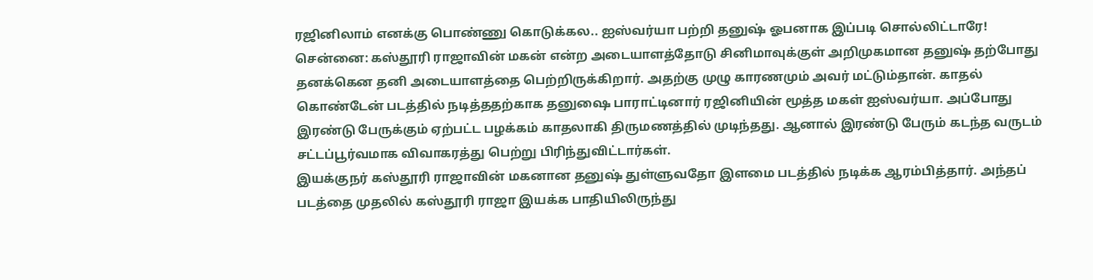ரஜினிலாம் எனக்கு பொண்ணு கொடுக்கல.. ஐஸ்வர்யா பற்றி தனுஷ் ஓபனாக இப்படி சொல்லிட்டாரே!
சென்னை: கஸ்தூரி ராஜாவின் மகன் என்ற அடையாளத்தோடு சினிமாவுக்குள் அறிமுகமான தனுஷ் தற்போது தனக்கென தனி அடையாளத்தை பெற்றிருக்கிறார். அதற்கு முழு காரணமும் அவர் மட்டும்தான். காதல் கொண்டேன் படத்தில் நடித்ததற்காக தனுஷை பாராட்டினார் ரஜினியின் மூத்த மகள் ஐஸ்வர்யா. அப்போது இரண்டு பேருக்கும் ஏற்பட்ட பழக்கம் காதலாகி திருமணத்தில் முடிந்தது. ஆனால் இரண்டு பேரும் கடந்த வருடம் சட்டப்பூர்வமாக விவாகரத்து பெற்று பிரிந்துவிட்டார்கள்.
இயக்குநர் கஸ்தூரி ராஜாவின் மகனான தனுஷ் துள்ளுவதோ இளமை படத்தில் நடிக்க ஆரம்பித்தார். அந்தப் படத்தை முதலில் கஸ்தூரி ராஜா இயக்க பாதியிலிருந்து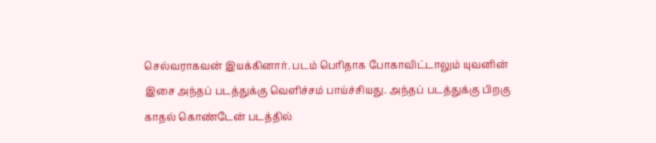செல்வராகவன் இயக்கினார். படம் பெரிதாக போகாவிட்டாலும் யுவனின் இசை அந்தப் படத்துக்கு வெளிச்சம் பாய்ச்சியது. அந்தப் படத்துக்கு பிறகு காதல் கொண்டேன் படத்தில்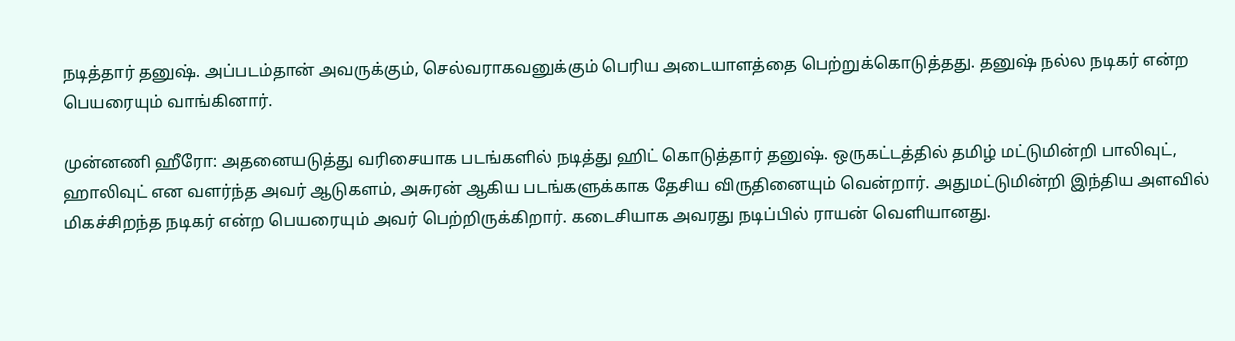நடித்தார் தனுஷ். அப்படம்தான் அவருக்கும், செல்வராகவனுக்கும் பெரிய அடையாளத்தை பெற்றுக்கொடுத்தது. தனுஷ் நல்ல நடிகர் என்ற பெயரையும் வாங்கினார்.

முன்னணி ஹீரோ: அதனையடுத்து வரிசையாக படங்களில் நடித்து ஹிட் கொடுத்தார் தனுஷ். ஒருகட்டத்தில் தமிழ் மட்டுமின்றி பாலிவுட், ஹாலிவுட் என வளர்ந்த அவர் ஆடுகளம், அசுரன் ஆகிய படங்களுக்காக தேசிய விருதினையும் வென்றார். அதுமட்டுமின்றி இந்திய அளவில் மிகச்சிறந்த நடிகர் என்ற பெயரையும் அவர் பெற்றிருக்கிறார். கடைசியாக அவரது நடிப்பில் ராயன் வெளியானது.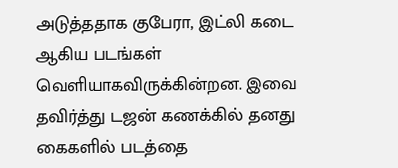அடுத்ததாக குபேரா, இட்லி கடை ஆகிய படங்கள் வெளியாகவிருக்கின்றன. இவை தவிர்த்து டஜன் கணக்கில் தனது கைகளில் படத்தை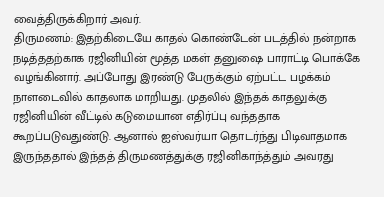வைத்திருக்கிறார் அவர்.
திருமணம்: இதற்கிடையே காதல் கொண்டேன் படத்தில் நன்றாக நடித்ததற்காக ரஜினியின் மூத்த மகள் தனுஷை பாராட்டி பொக்கே வழங்கினார். அப்போது இரண்டு பேருக்கும் ஏற்பட்ட பழக்கம் நாளடைவில் காதலாக மாறியது. முதலில் இந்தக் காதலுக்கு ரஜினியின் வீட்டில் கடுமையான எதிர்ப்பு வந்ததாக கூறப்படுவதுண்டு. ஆனால் ஐஸ்வர்யா தொடர்ந்து பிடிவாதமாக இருந்ததால் இந்தத் திருமணத்துக்கு ரஜினிகாந்த்தும் அவரது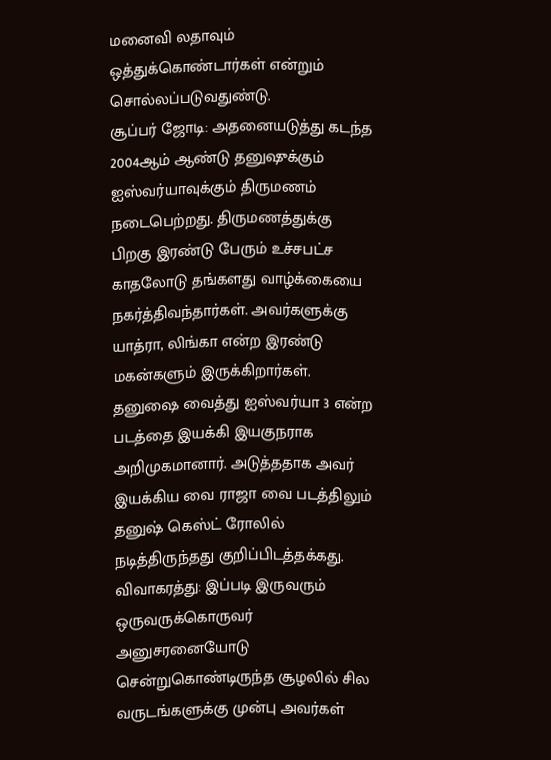மனைவி லதாவும் ஒத்துக்கொண்டார்கள் என்றும் சொல்லப்படுவதுண்டு.
சூப்பர் ஜோடி: அதனையடுத்து கடந்த 2004ஆம் ஆண்டு தனுஷுக்கும் ஐஸ்வர்யாவுக்கும் திருமணம் நடைபெற்றது. திருமணத்துக்கு பிறகு இரண்டு பேரும் உச்சபட்ச காதலோடு தங்களது வாழ்க்கையை நகர்த்திவந்தார்கள். அவர்களுக்கு யாத்ரா, லிங்கா என்ற இரண்டு மகன்களும் இருக்கிறார்கள். தனுஷை வைத்து ஐஸ்வர்யா 3 என்ற படத்தை இயக்கி இயகுநராக அறிமுகமானார். அடுத்ததாக அவர் இயக்கிய வை ராஜா வை படத்திலும் தனுஷ் கெஸ்ட் ரோலில் நடித்திருந்தது குறிப்பிடத்தக்கது.
விவாகரத்து: இப்படி இருவரும் ஒருவருக்கொருவர் அனுசரனையோடு சென்றுகொண்டிருந்த சூழலில் சில வருடங்களுக்கு முன்பு அவர்கள்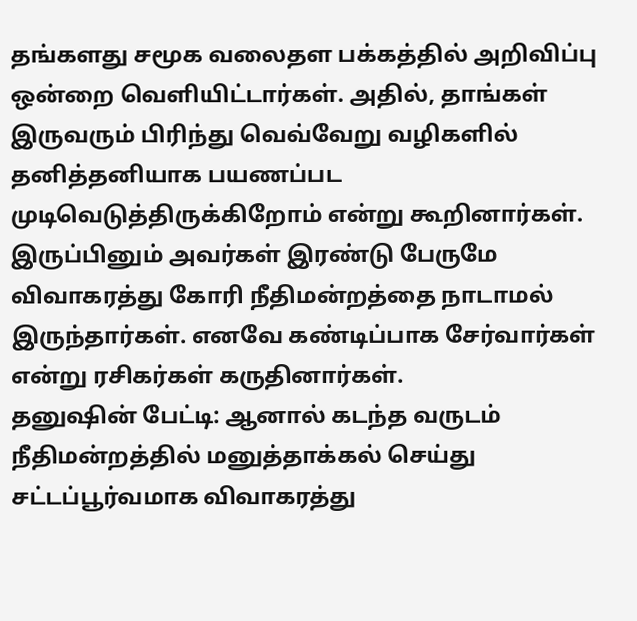தங்களது சமூக வலைதள பக்கத்தில் அறிவிப்பு ஒன்றை வெளியிட்டார்கள். அதில், தாங்கள் இருவரும் பிரிந்து வெவ்வேறு வழிகளில் தனித்தனியாக பயணப்பட முடிவெடுத்திருக்கிறோம் என்று கூறினார்கள். இருப்பினும் அவர்கள் இரண்டு பேருமே விவாகரத்து கோரி நீதிமன்றத்தை நாடாமல் இருந்தார்கள். எனவே கண்டிப்பாக சேர்வார்கள் என்று ரசிகர்கள் கருதினார்கள்.
தனுஷின் பேட்டி: ஆனால் கடந்த வருடம் நீதிமன்றத்தில் மனுத்தாக்கல் செய்து சட்டப்பூர்வமாக விவாகரத்து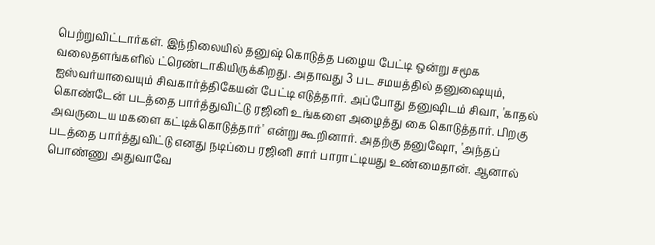பெற்றுவிட்டார்கள். இந்நிலையில் தனுஷ் கொடுத்த பழைய பேட்டி ஒன்று சமூக வலைதளங்களில் ட்ரெண்டாகியிருக்கிறது. அதாவது 3 பட சமயத்தில் தனுஷையும், ஐஸ்வர்யாவையும் சிவகார்த்திகேயன் பேட்டி எடுத்தார். அப்போது தனுஷிடம் சிவா, 'காதல் கொண்டேன் படத்தை பார்த்துவிட்டு ரஜினி உங்களை அழைத்து கை கொடுத்தார். பிறகு அவருடைய மகளை கட்டிக்கொடுத்தார்' என்று கூறினார். அதற்கு தனுஷோ, 'அந்தப் படத்தை பார்த்துவிட்டு எனது நடிப்பை ரஜினி சார் பாராட்டியது உண்மைதான். ஆனால் பொண்ணு அதுவாவே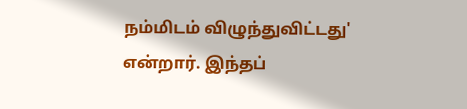நம்மிடம் விழுந்துவிட்டது' என்றார். இந்தப்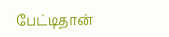பேட்டிதான்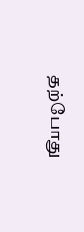தற்போது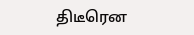திடீரென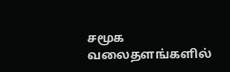சமூக வலைதளங்களில்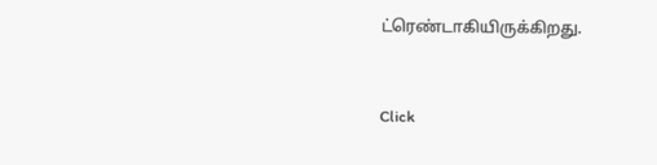ட்ரெண்டாகியிருக்கிறது.


Click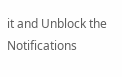it and Unblock the Notifications